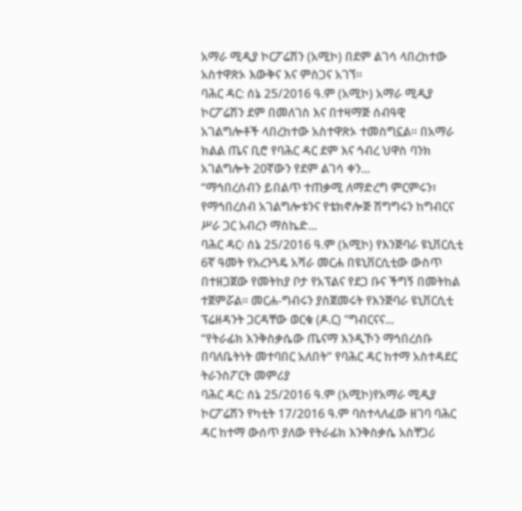አማራ ሚዲያ ኮርፖሬሽን (አሚኮ) በደም ልገሳ ላበረከተው አስተዋጽኦ እውቅና እና ምስጋና አገኘ።
ባሕር ዳር: ሰኔ 25/2016 ዓ.ም (አሚኮ) አማራ ሚዲያ ኮርፖሬሽን ደም በመለገስ እና በተዛማጅ ሰብዓዊ አገልግሎቶች ላበረከተው አስተዋጽኦ ተመስግኗል። በአማራ ክልል ጤና ቢሮ የባሕር ዳር ደም እና ኅብረ ህዋስ ባንክ አገልግሎት 20ኛውን የደም ልገሳ ቀን...
“ማኅበረሰብን ይበልጥ ተጠቃሚ ለማድረግ ምርምሩን፣ የማኅበረሰብ አገልግሎቱንና የቴክኖሎጅ ሽግግሩን ከግብርና ሥራ ጋር አብረን ማስኬድ...
ባሕር ዳር፡ ሰኔ 25/2016 ዓ.ም (አሚኮ) የእንጅባራ ዩኒቨርሲቲ 6ኛ ዓመት የአረንጓዴ አሻራ መርሐ በዩኒቨርሲቲው ውስጥ በተዘጋጀው የመትከያ ቦታ የአፕልና የደጋ ቡና ችግኝ በመትከል ተጀምሯል፡፡ መርሐ-ግብሩን ያስጀመሩት የእንጅባራ ዩኒቨርሲቲ ፕሬዘዳንት ጋርዳቸው ወርቁ (ዶ.ር) "ግብርናና...
“የትራፊክ እንቅስቃሴው ጤናማ እንዲኾን ማኅበረሰቡ በባለቤትነት መተባበር አለበት” የባሕር ዳር ከተማ አስተዳደር ትራንስፖርት መምሪያ
ባሕር ዳር: ሰኔ 25/2016 ዓ.ም (አሚኮ)የአማራ ሚዲያ ኮርፖሬሽን የካቲት 17/2016 ዓ.ም ባስተላለፈው ዘገባ ባሕር ዳር ከተማ ውሰጥ ያለው የትራፊክ እንቅስቃሴ አስቸጋሪ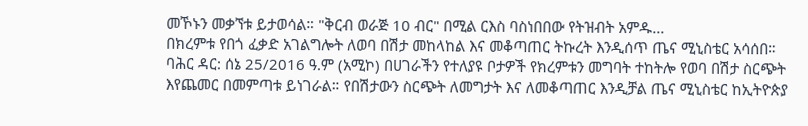መኾኑን መቃኘቱ ይታወሳል። "ቅርብ ወራጅ 10 ብር" በሚል ርእስ ባስነበበው የትዝብት አምዱ...
በክረምቱ የበጎ ፈቃድ አገልግሎት ለወባ በሽታ መከላከል እና መቆጣጠር ትኩረት እንዲሰጥ ጤና ሚኒስቴር አሳሰበ።
ባሕር ዳር: ሰኔ 25/2016 ዓ.ም (አሚኮ) በሀገራችን የተለያዩ ቦታዎች የክረምቱን መግባት ተከትሎ የወባ በሽታ ስርጭት እየጨመር በመምጣቱ ይነገራል። የበሽታውን ስርጭት ለመግታት እና ለመቆጣጠር እንዲቻል ጤና ሚኒስቴር ከኢትዮጵያ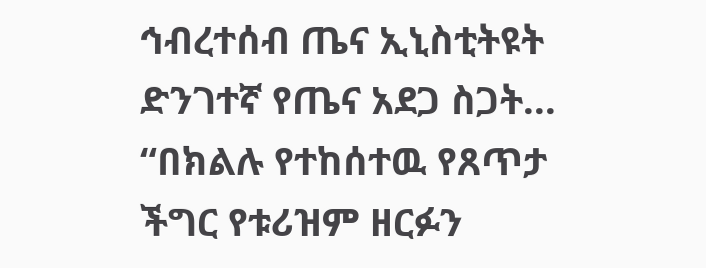ኅብረተሰብ ጤና ኢኒስቲትዩት ድንገተኛ የጤና አደጋ ስጋት...
“በክልሉ የተከሰተዉ የጸጥታ ችግር የቱሪዝም ዘርፉን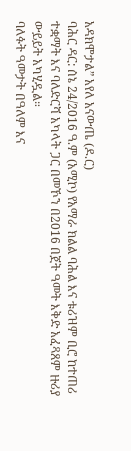አዳክሞታል” አየለ አናውጤ (ዶ.ር)
ባሕር ዳር: ሰኔ 24/2016 ዓ.ም (አሚኮ) የአማራ ክልል ባሕል እና ቱሪዝም ቢሮ ከተጠሪ ተቋማት እና ባለድርሻ አካላት ጋር በመኾን በ2016 በጀት ዓመት እቅድ አፈጻጸም ዙሪያ ውይይት አካሂዷል።
ባለፉት ዓመታት በዓለም እና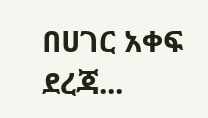በሀገር አቀፍ ደረጃ...